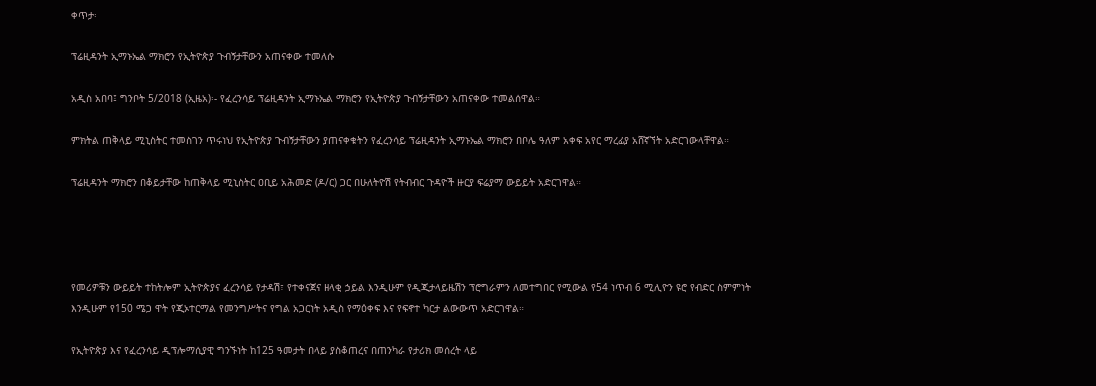ቀጥታ፡

ፕሬዚዳንት ኢማኑኤል ማክሮን የኢትዮጵያ ጉብኝታቸውን አጠናቀው ተመለሱ

አዲስ አበባ፤ ግንቦት 5/2018 (ኢዜአ)፡- የፈረንሳይ ፕሬዚዳንት ኢማኑኤል ማክሮን የኢትዮጵያ ጉብኝታቸውን አጠናቀው ተመልሰዋል።

ምክትል ጠቅላይ ሚኒስትር ተመስገን ጥሩነህ የኢትዮጵያ ጉብኝታቸውን ያጠናቀቁትን የፈረንሳይ ፕሬዚዳንት ኢማኑኤል ማክሮን በቦሌ ዓለም አቀፍ አየር ማረፊያ አሸኛኘት አድርገውላቸዋል።

ፕሬዚዳንት ማክሮን በቆይታቸው ከጠቅላይ ሚኒስትር ዐቢይ አሕመድ (ዶ/ር) ጋር በሁለትዮሽ የትብብር ጉዳዮች ዙርያ ፍሬያማ ውይይት አድርገዋል።




የመሪዎቹን ውይይት ተከትሎም ኢትዮጵያና ፈረንሳይ የታዳሽ፣ የተቀናጀና ዘላቂ ኃይል እንዲሁም የዲጂታላይዜሽን ፕሮግራምን ለመተግበር የሚውል የ54 ነጥብ 6 ሚሊዮን ዩሮ የብድር ስምምነት እንዲሁም የ150 ሜጋ ዋት የጂኦተርማል የመንግሥትና የግል አጋርነት አዲስ የማዕቀፍ እና የፍኖተ ካርታ ልውውጥ አድርገዋል።

የኢትዮጵያ እና የፈረንሳይ ዲፕሎማሲያዊ ግንኙነት ከ125 ዓመታት በላይ ያስቆጠረና በጠንካራ የታሪክ መሰረት ላይ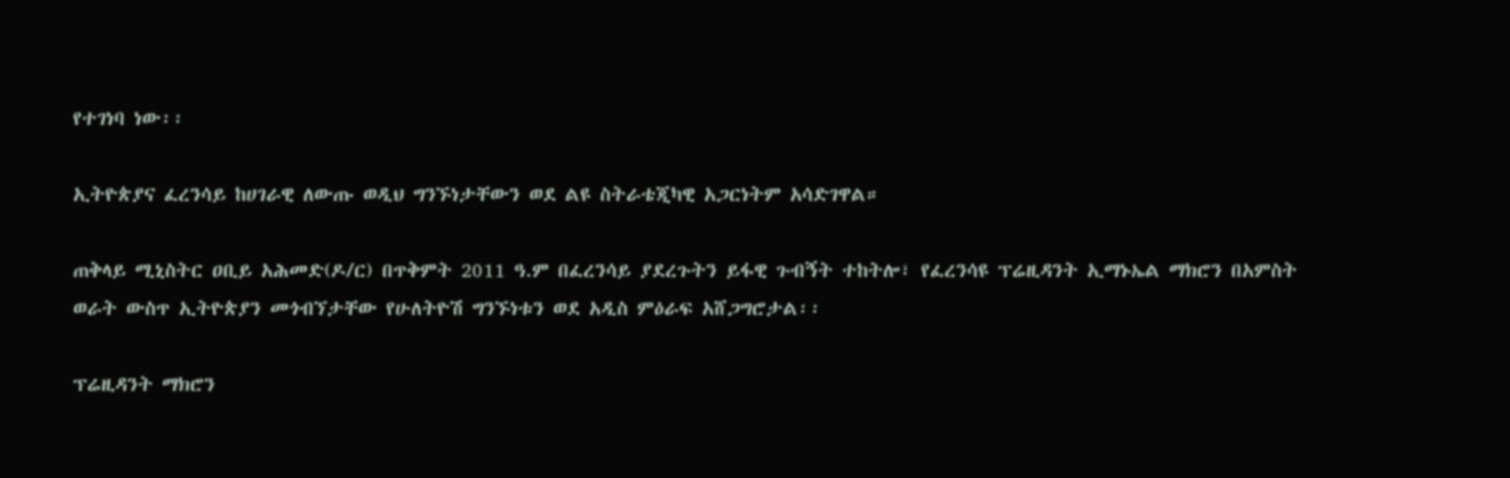የተገነባ ነው፡፡

ኢትዮጵያና ፈረንሳይ ከሀገራዊ ለውጡ ወዲህ ግንኙነታቸውን ወደ ልዩ ስትራቴጂካዊ አጋርነትም አሳድገዋል።

ጠቅላይ ሚኒስትር ዐቢይ አሕመድ(ዶ/ር) በጥቅምት 2011 ዓ.ም በፈረንሳይ ያደረጉትን ይፋዊ ጉብኝት ተከትሎ፣ የፈረንሳዩ ፕሬዚዳንት ኢማኑኤል ማክሮን በአምስት ወራት ውስጥ ኢትዮጵያን መጎብኘታቸው የሁለትዮሽ ግንኙነቱን ወደ አዲስ ምዕራፍ አሸጋግሮታል፡፡

ፕሬዚዳንት ማክሮን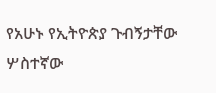የአሁኑ የኢትዮጵያ ጉብኝታቸው ሦስተኛው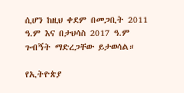ሲሆን ከዚህ ቀደም በመጋቢት 2011 ዓ.ም እና በታህሳስ 2017 ዓ.ም ጉብኝት ማድረጋቸው ይታወሳል።

የኢትዮጵያ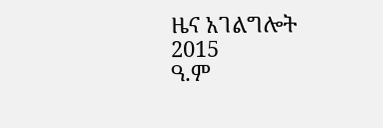ዜና አገልግሎት
2015
ዓ.ም